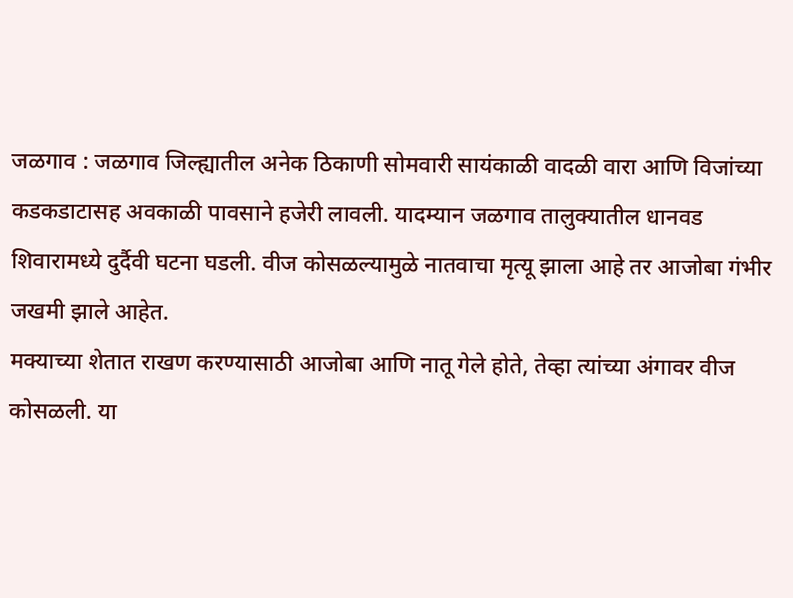जळगाव : जळगाव जिल्ह्यातील अनेक ठिकाणी सोमवारी सायंकाळी वादळी वारा आणि विजांच्या कडकडाटासह अवकाळी पावसाने हजेरी लावली. यादम्यान जळगाव तालुक्यातील धानवड शिवारामध्ये दुर्दैवी घटना घडली. वीज कोसळल्यामुळे नातवाचा मृत्यू झाला आहे तर आजोबा गंभीर जखमी झाले आहेत.
मक्याच्या शेतात राखण करण्यासाठी आजोबा आणि नातू गेले होते, तेव्हा त्यांच्या अंगावर वीज कोसळली. या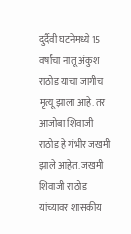दुर्दैवी घटनेमध्ये 15 वर्षांचा नातू अंकुश राठोड याचा जागीच मृत्यू झाला आहे. तर आजोबा शिवाजी राठोड हे गंभीर जखमी झाले आहेत. जखमी शिवाजी राठोड यांच्यावर शासकीय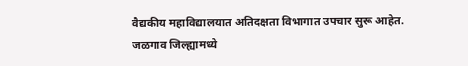वैद्यकीय महाविद्यालयात अतिदक्षता विभागात उपचार सुरू आहेत.
जळगाव जिल्ह्यामध्ये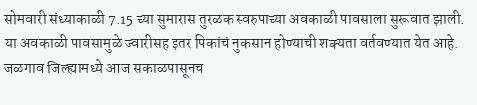सोमवारी संध्याकाळी 7.15 च्या सुमारास तुरळक स्वरुपाच्या अवकाळी पावसाला सुरूवात झाली. या अवकाळी पावसामुळे ज्वारीसह इतर पिकांचं नुकसान होण्याची शक्यता वर्तवण्यात येत आहे. जळगाव जिल्ह्यामध्ये आज सकाळपासूनच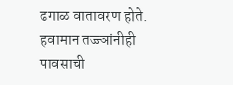ढगाळ वातावरण होते. हवामान तज्ज्ञांनीही पावसाची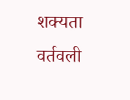शक्यता वर्तवली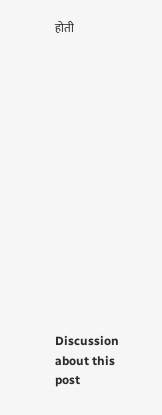होती















Discussion about this post